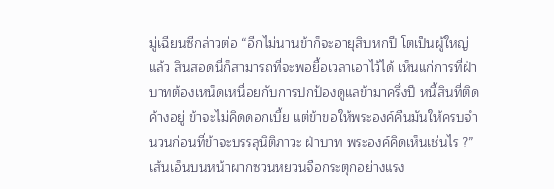มู่เฉียนซีกล่าวต่อ “อีกไม่นานข้าก็จะอายุสิบหกปี โตเป็นผู้ใหญ่แล้ว สินสอดนี่ก็สามารถที่จะพอยื้อเวลาเอาไว้ได้ เห็นแก่การที่ฝ่าบาทต้องเหน็ดเหนื่อยกับการปกป้องดูแลข้ามาครึ่งปี หนี้สินที่ติดค้างอยู่ ข้าจะไม่คิดดอกเบี้ย แต่ข้าขอให้พระองค์คืนมันให้ครบจำนวนก่อนที่ข้าจะบรรลุนิติภาวะ ฝ่าบาท พระองค์คิดเห็นเช่นไร ?”
เส้นเอ็นบนหน้าผากซวนหยวนจือกระตุกอย่างแรง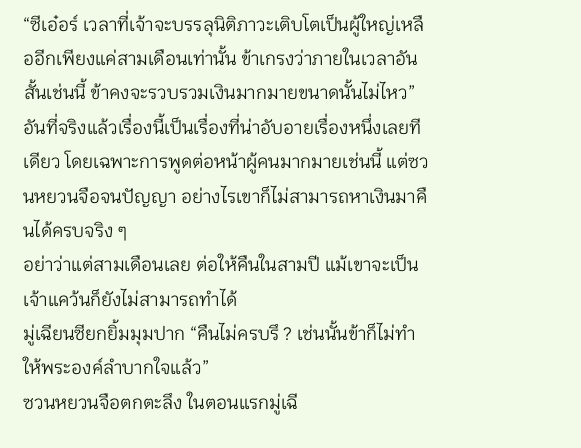“ซีเอ๋อร์ เวลาที่เจ้าจะบรรลุนิติภาวะเติบโตเป็นผู้ใหญ่เหลืออีกเพียงแค่สามเดือนเท่านั้น ข้าเกรงว่าภายในเวลาอันสั้นเช่นนี้ ข้าคงจะรวบรวมเงินมากมายขนาดนั้นไม่ไหว”
อันที่จริงแล้วเรื่องนี้เป็นเรื่องที่น่าอับอายเรื่องหนึ่งเลยทีเดียว โดยเฉพาะการพูดต่อหน้าผู้คนมากมายเช่นนี้ แต่ซวนหยวนจือจนปัญญา อย่างไรเขาก็ไม่สามารถหาเงินมาคืนได้ครบจริง ๆ
อย่าว่าแต่สามเดือนเลย ต่อให้คืนในสามปี แม้เขาจะเป็นเจ้าแคว้นก็ยังไม่สามารถทำได้
มู่เฉียนซียกยิ้มมุมปาก “คืนไม่ครบรึ ? เช่นนั้นข้าก็ไม่ทำให้พระองค์ลำบากใจแล้ว”
ซวนหยวนจือตกตะลึง ในตอนแรกมู่เฉี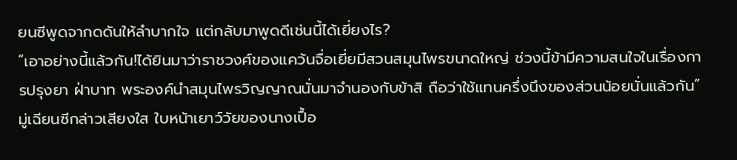ยนซีพูดจากดดันให้ลำบากใจ แต่กลับมาพูดดีเช่นนี้ได้เยี่ยงไร?
“เอาอย่างนี้แล้วกัน!ได้ยินมาว่าราชวงศ์ของแคว้นจื่อเยี่ยมีสวนสมุนไพรขนาดใหญ่ ช่วงนี้ข้ามีความสนใจในเรื่องการปรุงยา ฝ่าบาท พระองค์นำสมุนไพรวิญญาณนั่นมาจำนองกับข้าสิ ถือว่าใช้แทนครึ่งนึงของส่วนน้อยนั่นแล้วกัน” มู่เฉียนซีกล่าวเสียงใส ใบหน้าเยาว์วัยของนางเปื้อ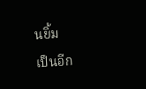นยิ้ม
เป็นอีก